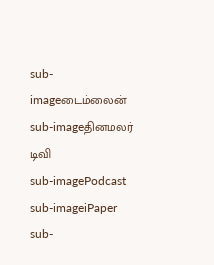sub-imageடைம்லைன்
sub-imageதினமலர் டிவி
sub-imagePodcast
sub-imageiPaper
sub-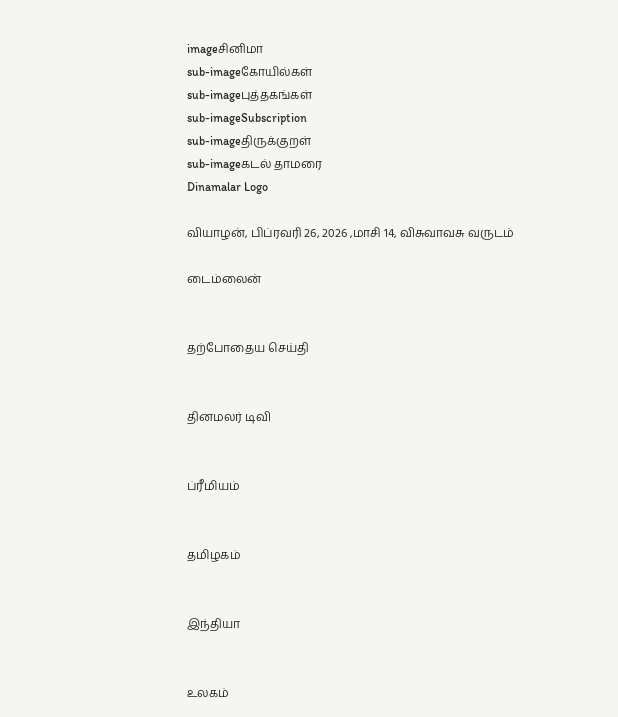imageசினிமா
sub-imageகோயில்கள்
sub-imageபுத்தகங்கள்
sub-imageSubscription
sub-imageதிருக்குறள்
sub-imageகடல் தாமரை
Dinamalar Logo

வியாழன், பிப்ரவரி 26, 2026 ,மாசி 14, விசுவாவசு வருடம்

டைம்லைன்


தற்போதைய செய்தி


தினமலர் டிவி


ப்ரீமியம்


தமிழகம்


இந்தியா


உலகம்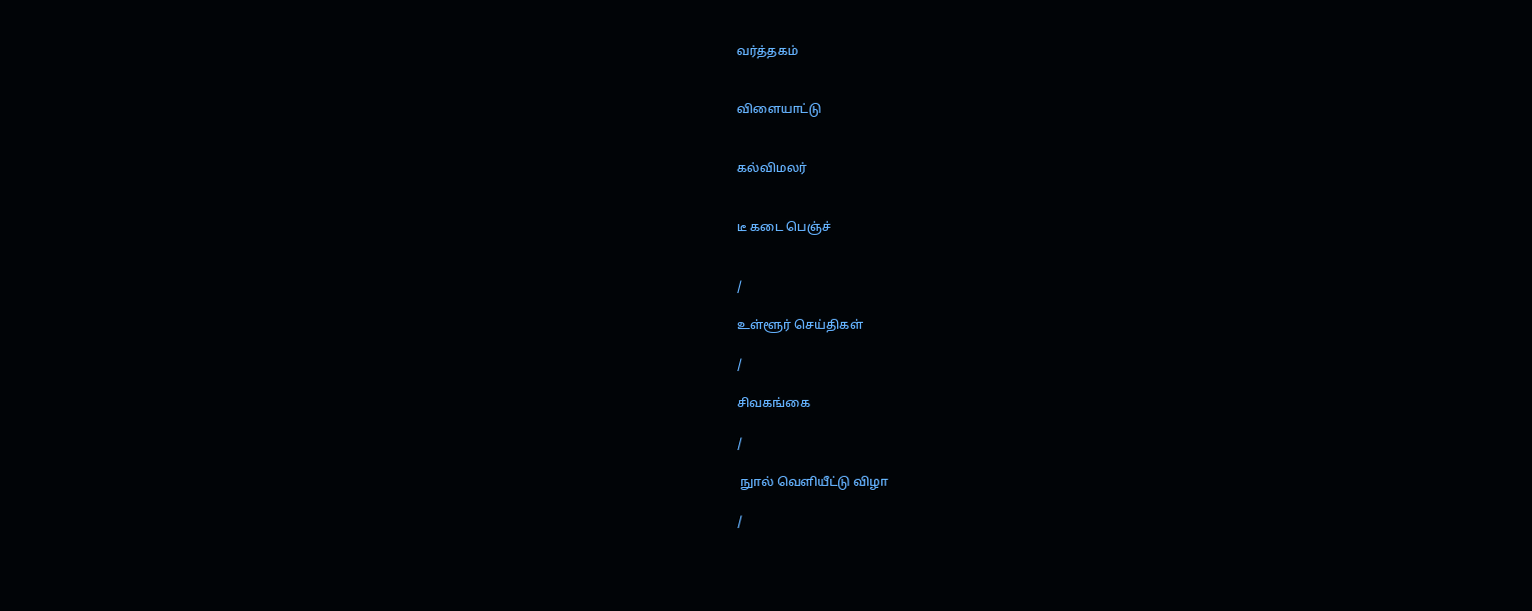வர்த்தகம்


விளையாட்டு


கல்விமலர்


டீ கடை பெஞ்ச்


/

உள்ளூர் செய்திகள்

/

சிவகங்கை

/

 நுால் வெளியீட்டு விழா

/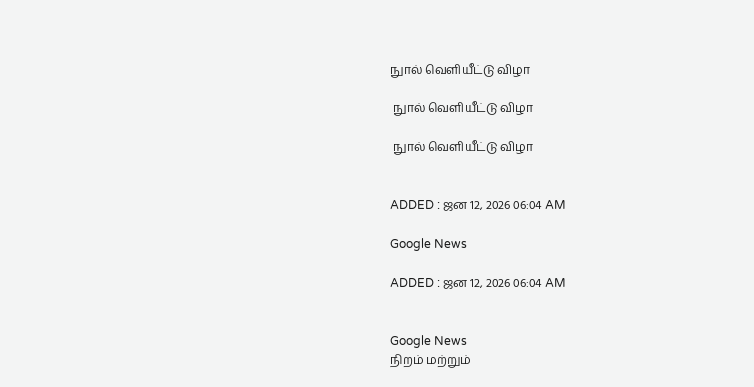நுால் வெளியீட்டு விழா

 நுால் வெளியீட்டு விழா

 நுால் வெளியீட்டு விழா


ADDED : ஜன 12, 2026 06:04 AM

Google News

ADDED : ஜன 12, 2026 06:04 AM


Google News
நிறம் மற்றும்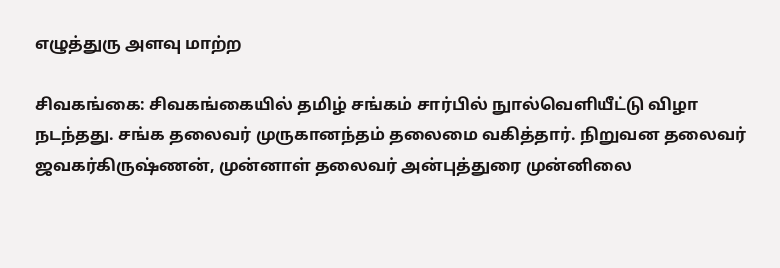எழுத்துரு அளவு மாற்ற

சிவகங்கை: சிவகங்கையில் தமிழ் சங்கம் சார்பில் நுால்வெளியீட்டு விழா நடந்தது. சங்க தலைவர் முருகானந்தம் தலைமை வகித்தார். நிறுவன தலைவர் ஜவகர்கிருஷ்ணன், முன்னாள் தலைவர் அன்புத்துரை முன்னிலை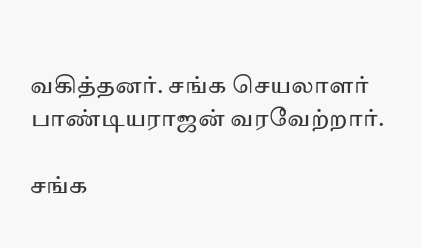வகித்தனர். சங்க செயலாளர் பாண்டியராஜன் வரவேற்றார்.

சங்க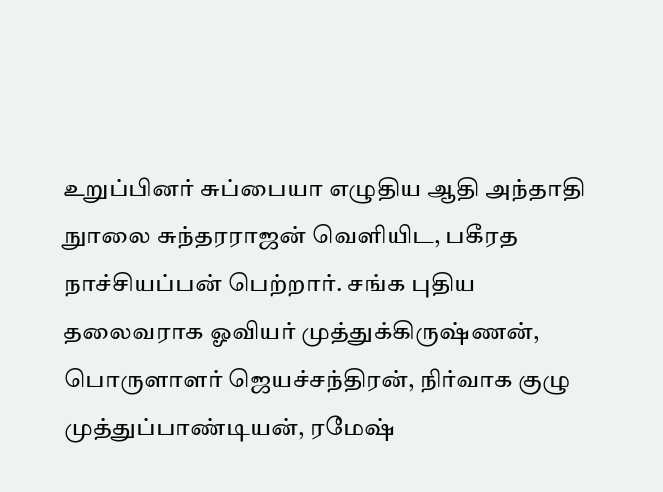உறுப்பினர் சுப்பையா எழுதிய ஆதி அந்தாதி நுாலை சுந்தரராஜன் வெளியிட, பகீரத நாச்சியப்பன் பெற்றார். சங்க புதிய தலைவராக ஓவியர் முத்துக்கிருஷ்ணன், பொருளாளர் ஜெயச்சந்திரன், நிர்வாக குழு முத்துப்பாண்டியன், ரமேஷ்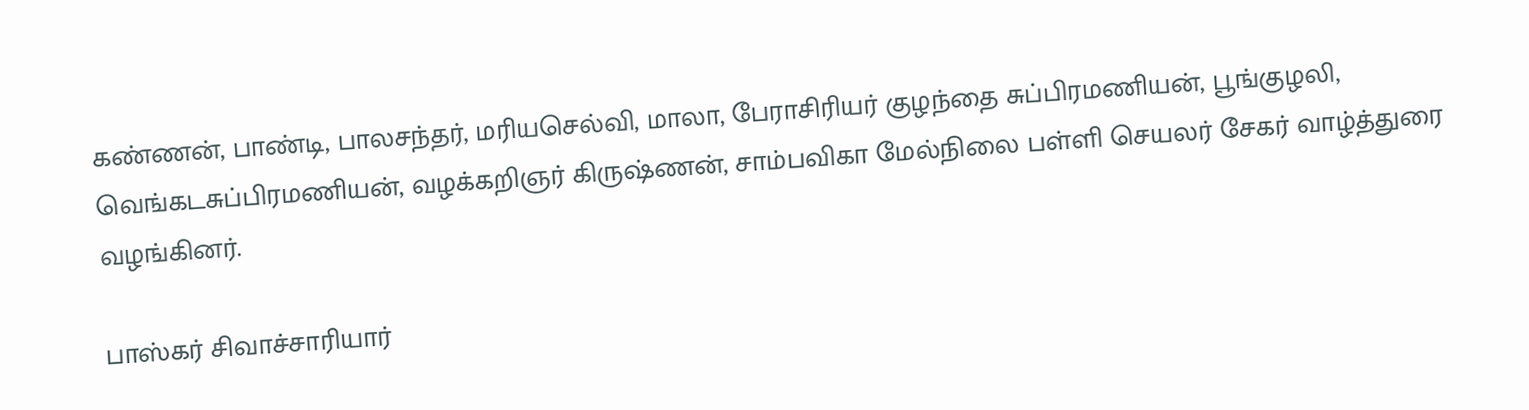கண்ணன், பாண்டி, பாலசந்தர், மரியசெல்வி, மாலா, பேராசிரியர் குழந்தை சுப்பிரமணியன், பூங்குழலி, வெங்கடசுப்பிரமணியன், வழக்கறிஞர் கிருஷ்ணன், சாம்பவிகா மேல்நிலை பள்ளி செயலர் சேகர் வாழ்த்துரை வழங்கினர்.

பாஸ்கர் சிவாச்சாரியார்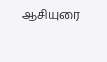ஆசியுரை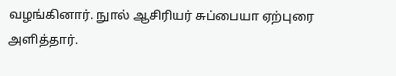வழங்கினார். நுால் ஆசிரியர் சுப்பையா ஏற்புரை அளித்தார்.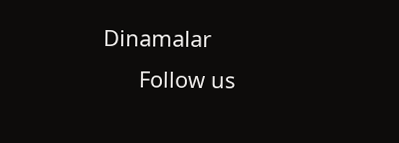Dinamalar
      Follow us